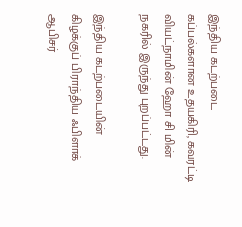இந்திய கடற்படை கப்பல்களான உதயகிரி, கவரட்டி வியட்நாமின் ஹோ சி மின் நகரில் இருந்து புறப்பட்டது.

இந்திய கடற்படையின் கிழக்குப் பிராந்திய ஃபிளாக் ஆபிசர்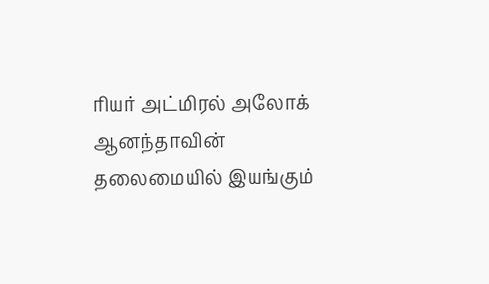ரியர் அட்மிரல் அலோக் ஆனந்தாவின் தலைமையில் இயங்கும்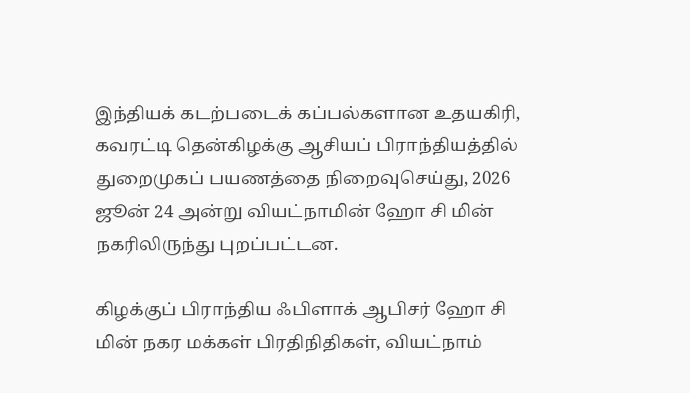இந்தியக் கடற்படைக் கப்பல்களான உதயகிரி, கவரட்டி தென்கிழக்கு ஆசியப் பிராந்தியத்தில் துறைமுகப் பயணத்தை நிறைவுசெய்து, 2026 ஜூன் 24 அன்று வியட்நாமின் ஹோ சி மின் நகரிலிருந்து புறப்பட்டன.

கிழக்குப் பிராந்திய ஃபிளாக் ஆபிசர் ஹோ சி மின் நகர மக்கள் பிரதிநிதிகள், வியட்நாம்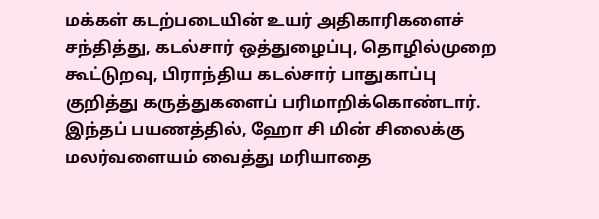மக்கள் கடற்படையின் உயர் அதிகாரிகளைச் சந்தித்து, கடல்சார் ஒத்துழைப்பு, தொழில்முறை கூட்டுறவு, பிராந்திய கடல்சார் பாதுகாப்பு குறித்து கருத்துகளைப் பரிமாறிக்கொண்டார். இந்தப் பயணத்தில், ஹோ சி மின் சிலைக்கு மலர்வளையம் வைத்து மரியாதை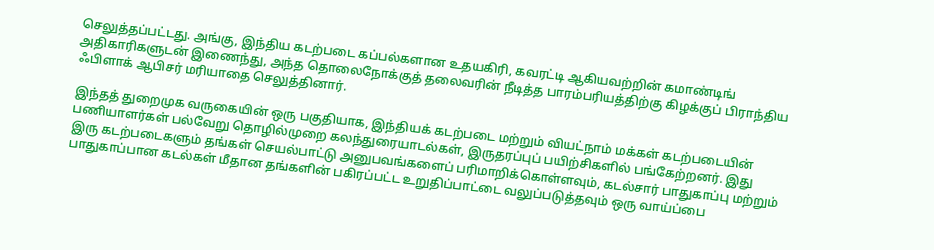செலுத்தப்பட்டது. அங்கு, இந்திய கடற்படை கப்பல்களான உதயகிரி, கவரட்டி ஆகியவற்றின் கமாண்டிங் அதிகாரிகளுடன் இணைந்து, அந்த தொலைநோக்குத் தலைவரின் நீடித்த பாரம்பரியத்திற்கு கிழக்குப் பிராந்திய ஃபிளாக் ஆபிசர் மரியாதை செலுத்தினார்.

இந்தத் துறைமுக வருகையின் ஒரு பகுதியாக, இந்தியக் கடற்படை மற்றும் வியட்நாம் மக்கள் கடற்படையின் பணியாளர்கள் பல்வேறு தொழில்முறை கலந்துரையாடல்கள், இருதரப்புப் பயிற்சிகளில் பங்கேற்றனர். இது இரு கடற்படைகளும் தங்கள் செயல்பாட்டு அனுபவங்களைப் பரிமாறிக்கொள்ளவும், கடல்சார் பாதுகாப்பு மற்றும் பாதுகாப்பான கடல்கள் மீதான தங்களின் பகிரப்பட்ட உறுதிப்பாட்டை வலுப்படுத்தவும் ஒரு வாய்ப்பை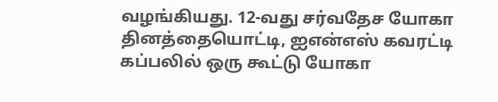வழங்கியது. 12-வது சர்வதேச யோகா தினத்தையொட்டி, ஐஎன்எஸ் கவரட்டி கப்பலில் ஒரு கூட்டு யோகா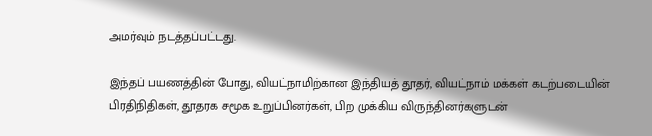அமர்வும் நடத்தப்பட்டது.

இந்தப் பயணத்தின் போது, வியட்நாமிற்கான இந்தியத் தூதர், வியட்நாம் மக்கள் கடற்படையின் பிரதிநிதிகள், தூதரக சமூக உறுப்பினர்கள், பிற முக்கிய விருந்தினர்களுடன்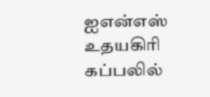ஐஎன்எஸ் உதயகிரி கப்பலில்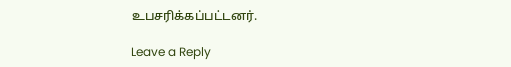உபசரிக்கப்பட்டனர்.

Leave a Reply